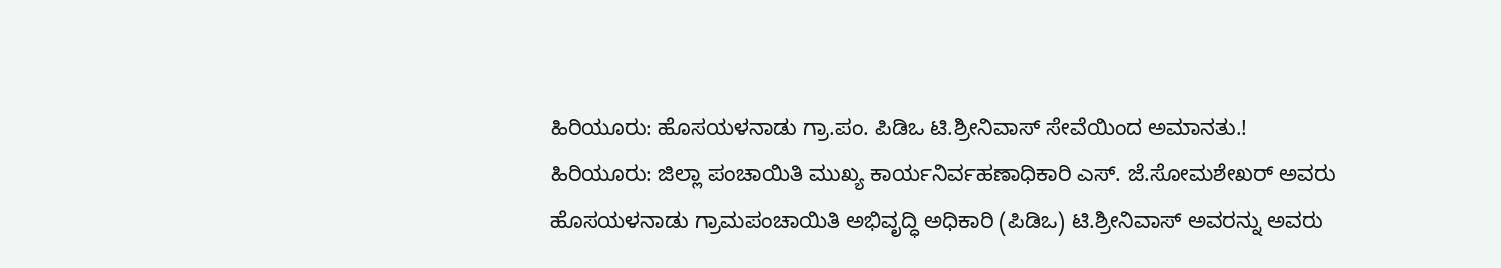ಹಿರಿಯೂರು: ಹೊಸಯಳನಾಡು ಗ್ರಾ.ಪಂ. ಪಿಡಿಒ ಟಿ.ಶ್ರೀನಿವಾಸ್ ಸೇವೆಯಿಂದ ಅಮಾನತು.!
ಹಿರಿಯೂರು: ಜಿಲ್ಲಾ ಪಂಚಾಯಿತಿ ಮುಖ್ಯ ಕಾರ್ಯನಿರ್ವಹಣಾಧಿಕಾರಿ ಎಸ್. ಜೆ.ಸೋಮಶೇಖರ್ ಅವರು ಹೊಸಯಳನಾಡು ಗ್ರಾಮಪಂಚಾಯಿತಿ ಅಭಿವೃದ್ಧಿ ಅಧಿಕಾರಿ (ಪಿಡಿಒ) ಟಿ.ಶ್ರೀನಿವಾಸ್ ಅವರನ್ನು ಅವರು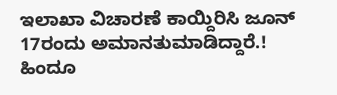ಇಲಾಖಾ ವಿಚಾರಣೆ ಕಾಯ್ದಿರಿಸಿ ಜೂನ್ 17ರಂದು ಅಮಾನತುಮಾಡಿದ್ದಾರೆ.!
ಹಿಂದೂ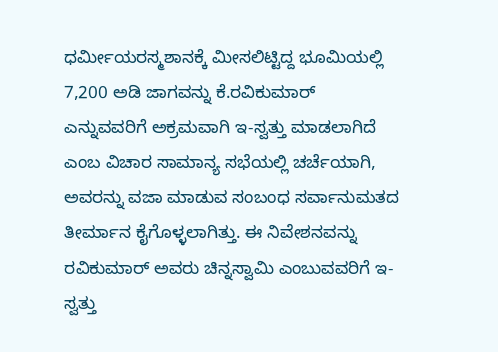ಧರ್ಮೀಯರಸ್ಮಶಾನಕ್ಕೆ ಮೀಸಲಿಟ್ಟಿದ್ದ ಭೂಮಿಯಲ್ಲಿ 7,200 ಅಡಿ ಜಾಗವನ್ನು ಕೆ.ರವಿಕುಮಾರ್ ಎನ್ನುವವರಿಗೆ ಅಕ್ರಮವಾಗಿ ಇ-ಸ್ವತ್ತು ಮಾಡಲಾಗಿದೆ ಎಂಬ ವಿಚಾರ ಸಾಮಾನ್ಯ ಸಭೆಯಲ್ಲಿ ಚರ್ಚೆಯಾಗಿ, ಅವರನ್ನು ವಜಾ ಮಾಡುವ ಸಂಬಂಧ ಸರ್ವಾನುಮತದ ತೀರ್ಮಾನ ಕೈಗೊಳ್ಳಲಾಗಿತ್ತು. ಈ ನಿವೇಶನವನ್ನು ರವಿಕುಮಾರ್ ಅವರು ಚಿನ್ನಸ್ವಾಮಿ ಎಂಬುವವರಿಗೆ ಇ-ಸ್ವತ್ತು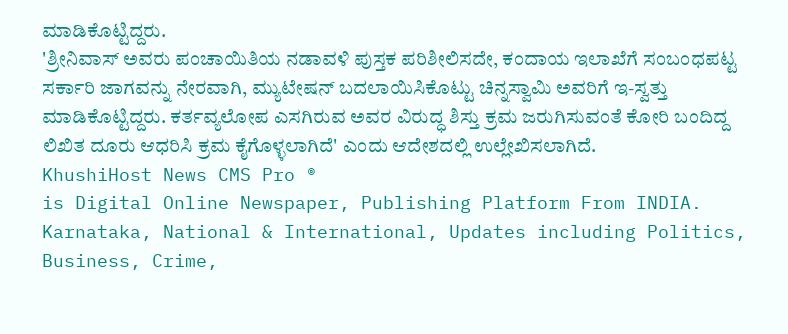ಮಾಡಿಕೊಟ್ಟಿದ್ದರು.
'ಶ್ರೀನಿವಾಸ್ ಅವರು ಪಂಚಾಯಿತಿಯ ನಡಾವಳಿ ಪುಸ್ತಕ ಪರಿಶೀಲಿಸದೇ, ಕಂದಾಯ ಇಲಾಖೆಗೆ ಸಂಬಂಧಪಟ್ಟ ಸರ್ಕಾರಿ ಜಾಗವನ್ನು ನೇರವಾಗಿ, ಮ್ಯುಟೇಷನ್ ಬದಲಾಯಿಸಿಕೊಟ್ಟು ಚಿನ್ನಸ್ವಾಮಿ ಅವರಿಗೆ ಇ-ಸ್ವತ್ತು ಮಾಡಿಕೊಟ್ಟಿದ್ದರು. ಕರ್ತವ್ಯಲೋಪ ಎಸಗಿರುವ ಅವರ ವಿರುದ್ಧ ಶಿಸ್ತು ಕ್ರಮ ಜರುಗಿಸುವಂತೆ ಕೋರಿ ಬಂದಿದ್ದ ಲಿಖಿತ ದೂರು ಆಧರಿಸಿ ಕ್ರಮ ಕೈಗೊಳ್ಳಲಾಗಿದೆ' ಎಂದು ಆದೇಶದಲ್ಲಿ ಉಲ್ಲೇಖಿಸಲಾಗಿದೆ.
KhushiHost News CMS Pro ®
is Digital Online Newspaper, Publishing Platform From INDIA. Karnataka, National & International, Updates including Politics, Business, Crime,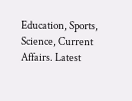Education, Sports, Science, Current Affairs. Latest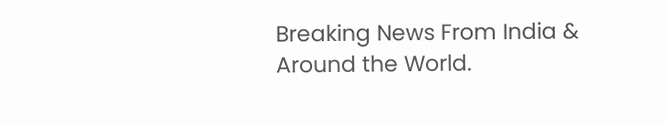Breaking News From India & Around the World.